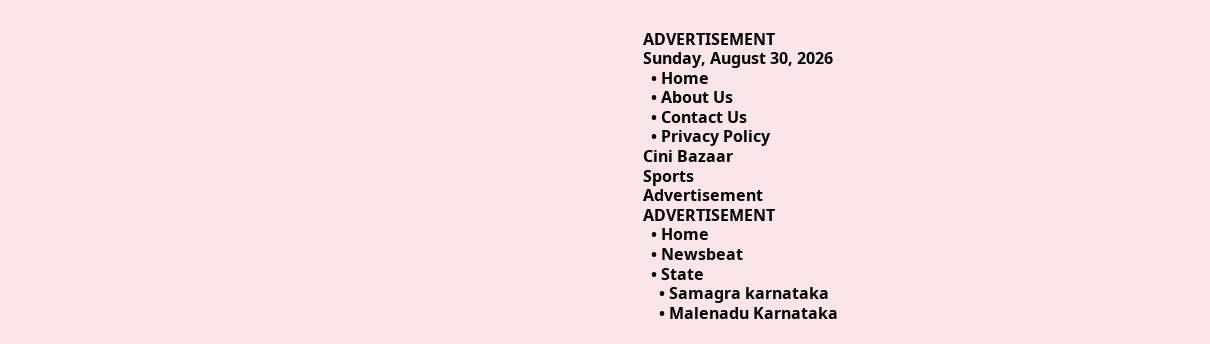ADVERTISEMENT
Sunday, August 30, 2026
  • Home
  • About Us
  • Contact Us
  • Privacy Policy
Cini Bazaar
Sports
Advertisement
ADVERTISEMENT
  • Home
  • Newsbeat
  • State
    • Samagra karnataka
    • Malenadu Karnataka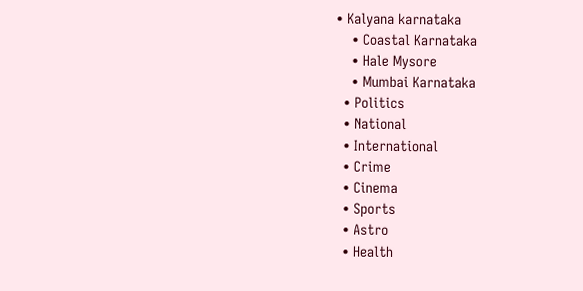• Kalyana karnataka
    • Coastal Karnataka
    • Hale Mysore
    • Mumbai Karnataka
  • Politics
  • National
  • International
  • Crime
  • Cinema
  • Sports
  • Astro
  • Health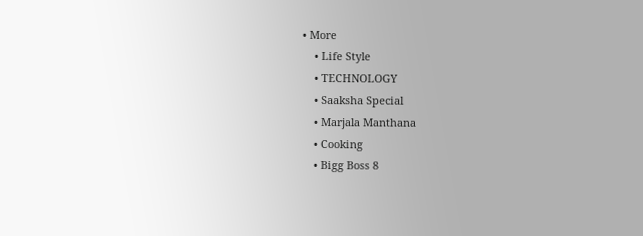• More
    • Life Style
    • TECHNOLOGY
    • Saaksha Special
    • Marjala Manthana
    • Cooking
    • Bigg Boss 8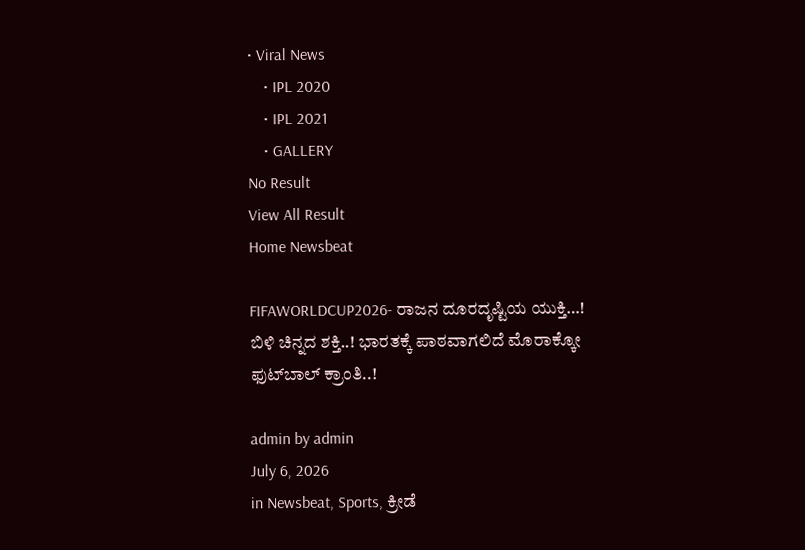• Viral News
    • IPL 2020
    • IPL 2021
    • GALLERY
No Result
View All Result
Home Newsbeat

FIFAWORLDCUP2026- ರಾಜನ ದೂರದೃಷ್ಟಿಯ ಯುಕ್ತಿ…! ಬಿಳಿ ಚಿನ್ನದ ಶಕ್ತಿ..! ಭಾರತಕ್ಕೆ ಪಾಠವಾಗಲಿದೆ ಮೊರಾಕ್ಕೋ ಫುಟ್‍ಬಾಲ್ ಕ್ರಾಂತಿ..!

admin by admin
July 6, 2026
in Newsbeat, Sports, ಕ್ರೀಡೆ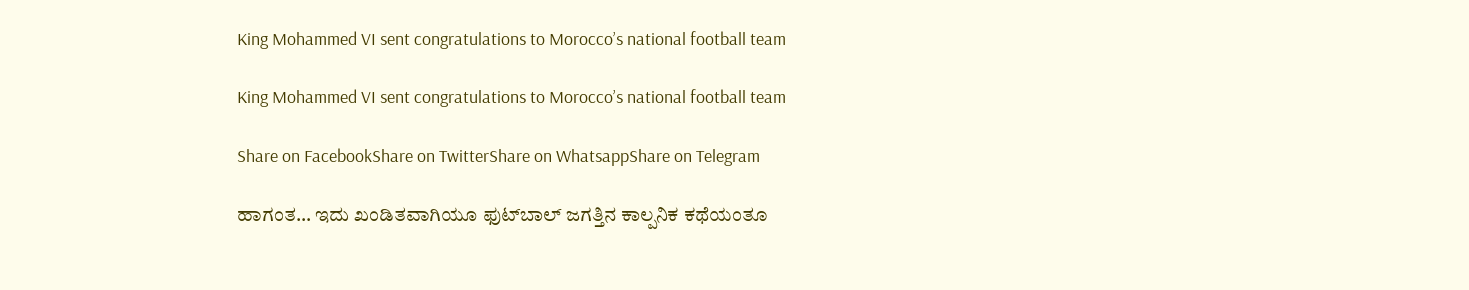King Mohammed VI sent congratulations to Morocco’s national football team

King Mohammed VI sent congratulations to Morocco’s national football team

Share on FacebookShare on TwitterShare on WhatsappShare on Telegram

ಹಾಗಂತ… ಇದು ಖಂಡಿತವಾಗಿಯೂ ಫುಟ್‍ಬಾಲ್ ಜಗತ್ತಿನ ಕಾಲ್ಪನಿಕ ಕಥೆಯಂತೂ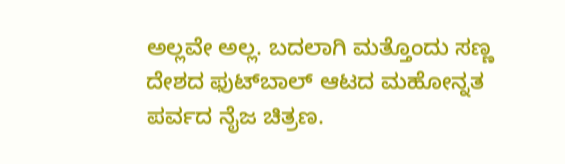ಅಲ್ಲವೇ ಅಲ್ಲ. ಬದಲಾಗಿ ಮತ್ತೊಂದು ಸಣ್ಣ ದೇಶದ ಫುಟ್‍ಬಾಲ್ ಆಟದ ಮಹೋನ್ನತ ಪರ್ವದ ನೈಜ ಚಿತ್ರಣ.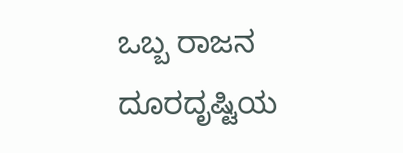ಒಬ್ಬ ರಾಜನ ದೂರದೃಷ್ಟಿಯ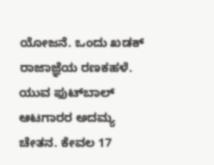ಯೋಜನೆ. ಒಂದು ಖಡಕ್ ರಾಜಾಜ್ಞೆಯ ರಣಕಹಳೆ. ಯುವ ಫುಟ್‍ಬಾಲ್ ಆಟಗಾರರ ಅದಮ್ಯ ಚೇತನ. ಕೇವಲ 17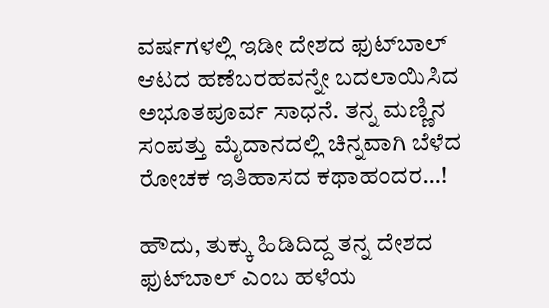ವರ್ಷಗಳಲ್ಲಿ ಇಡೀ ದೇಶದ ಫುಟ್‍ಬಾಲ್ ಆಟದ ಹಣೆಬರಹವನ್ನೇ ಬದಲಾಯಿಸಿದ ಅಭೂತಪೂರ್ವ ಸಾಧನೆ. ತನ್ನ ಮಣ್ಣಿನ ಸಂಪತ್ತು ಮೈದಾನದಲ್ಲಿ ಚಿನ್ನವಾಗಿ ಬೆಳೆದ ರೋಚಕ ಇತಿಹಾಸದ ಕಥಾಹಂದರ…!

ಹೌದು, ತುಕ್ಕು ಹಿಡಿದಿದ್ದ ತನ್ನ ದೇಶದ ಫುಟ್‍ಬಾಲ್ ಎಂಬ ಹಳೆಯ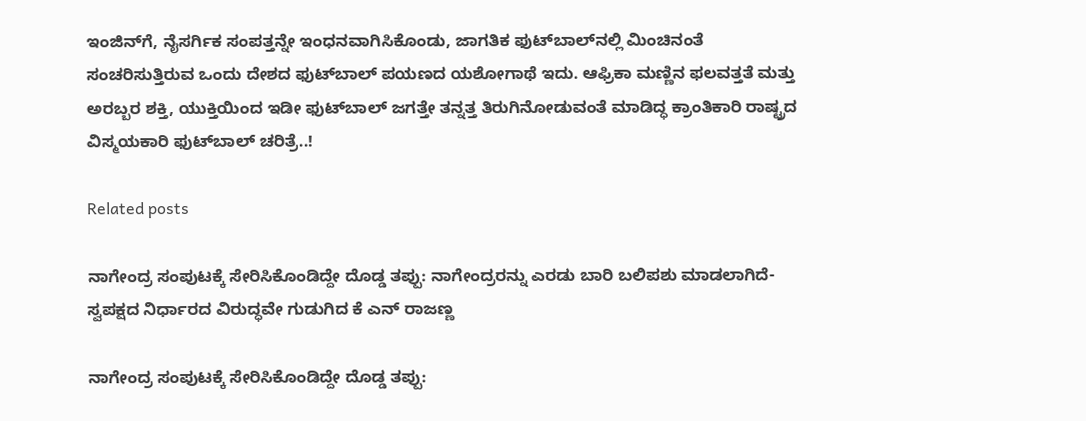ಇಂಜಿನ್‍ಗೆ, ನೈಸರ್ಗಿಕ ಸಂಪತ್ತನ್ನೇ ಇಂಧನವಾಗಿಸಿಕೊಂಡು, ಜಾಗತಿಕ ಫುಟ್‍ಬಾಲ್‍ನಲ್ಲಿ ಮಿಂಚಿನಂತೆ ಸಂಚರಿಸುತ್ತಿರುವ ಒಂದು ದೇಶದ ಫುಟ್‍ಬಾಲ್ ಪಯಣದ ಯಶೋಗಾಥೆ ಇದು. ಆಫ್ರಿಕಾ ಮಣ್ಣಿನ ಫಲವತ್ತತೆ ಮತ್ತು ಅರಬ್ಬರ ಶಕ್ತಿ, ಯುಕ್ತಿಯಿಂದ ಇಡೀ ಫುಟ್‍ಬಾಲ್ ಜಗತ್ತೇ ತನ್ನತ್ತ ತಿರುಗಿನೋಡುವಂತೆ ಮಾಡಿದ್ಧ ಕ್ರಾಂತಿಕಾರಿ ರಾಷ್ಟ್ರದ ವಿಸ್ಮಯಕಾರಿ ಫುಟ್‍ಬಾಲ್ ಚರಿತ್ರೆ..!

Related posts

ನಾಗೇಂದ್ರ ಸಂಪುಟಕ್ಕೆ ಸೇರಿಸಿಕೊಂಡಿದ್ದೇ ದೊಡ್ಡ ತಪ್ಪು: ನಾಗೇಂದ್ರರನ್ನು ಎರಡು ಬಾರಿ ಬಲಿಪಶು ಮಾಡಲಾಗಿದೆ- ಸ್ವಪಕ್ಷದ ನಿರ್ಧಾರದ ವಿರುದ್ಧವೇ ಗುಡುಗಿದ ಕೆ ಎನ್ ರಾಜಣ್ಣ

ನಾಗೇಂದ್ರ ಸಂಪುಟಕ್ಕೆ ಸೇರಿಸಿಕೊಂಡಿದ್ದೇ ದೊಡ್ಡ ತಪ್ಪು: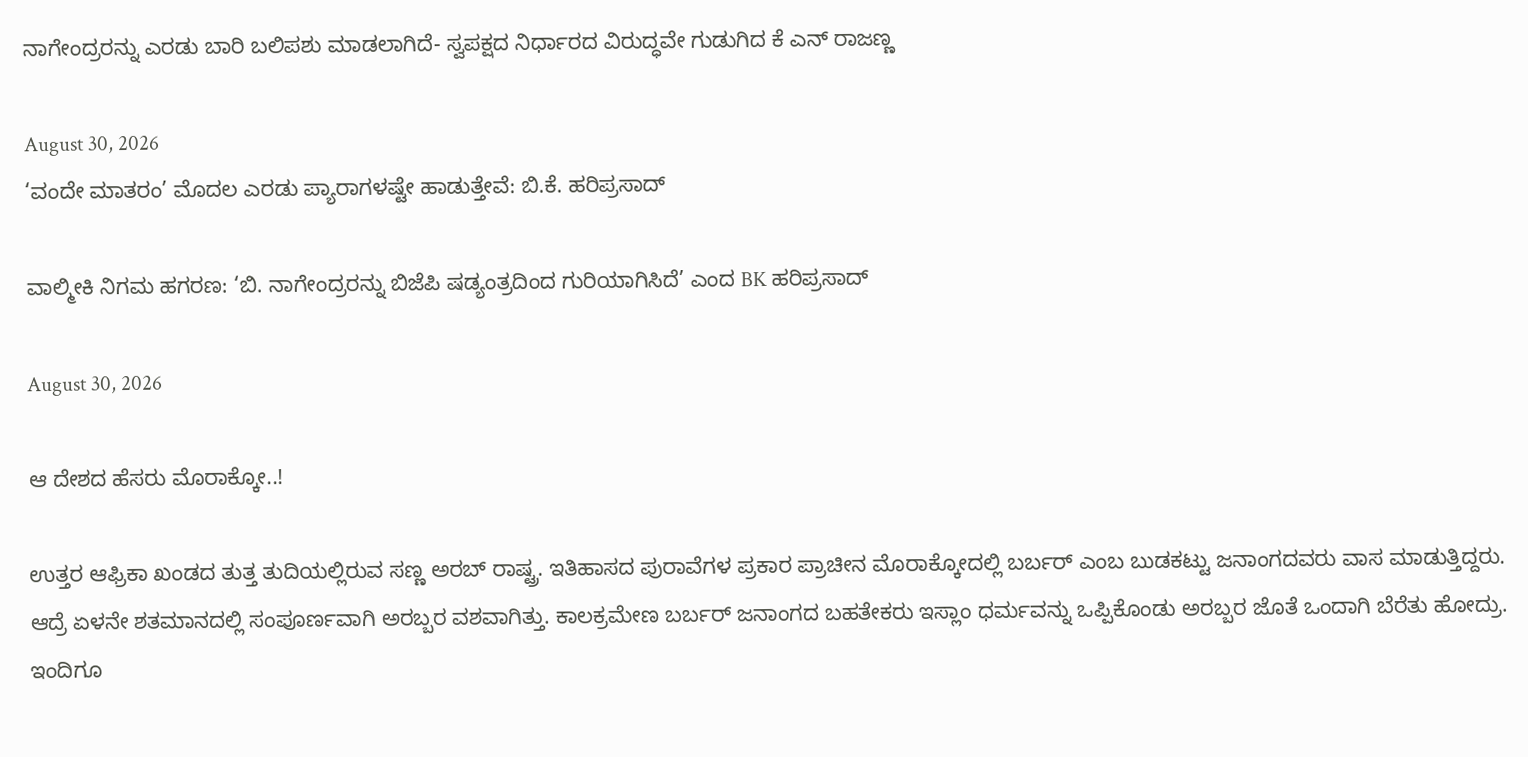ನಾಗೇಂದ್ರರನ್ನು ಎರಡು ಬಾರಿ ಬಲಿಪಶು ಮಾಡಲಾಗಿದೆ- ಸ್ವಪಕ್ಷದ ನಿರ್ಧಾರದ ವಿರುದ್ಧವೇ ಗುಡುಗಿದ ಕೆ ಎನ್ ರಾಜಣ್ಣ

August 30, 2026
‘ವಂದೇ ಮಾತರಂ’ ಮೊದಲ ಎರಡು ಪ್ಯಾರಾಗಳಷ್ಟೇ ಹಾಡುತ್ತೇವೆ: ಬಿ.ಕೆ. ಹರಿಪ್ರಸಾದ್

ವಾಲ್ಮೀಕಿ ನಿಗಮ ಹಗರಣ: ‘ಬಿ. ನಾಗೇಂದ್ರರನ್ನು ಬಿಜೆಪಿ ಷಡ್ಯಂತ್ರದಿಂದ ಗುರಿಯಾಗಿಸಿದೆ’ ಎಂದ BK ಹರಿಪ್ರಸಾದ್

August 30, 2026

ಆ ದೇಶದ ಹೆಸರು ಮೊರಾಕ್ಕೋ..!

ಉತ್ತರ ಆಫ್ರಿಕಾ ಖಂಡದ ತುತ್ತ ತುದಿಯಲ್ಲಿರುವ ಸಣ್ಣ ಅರಬ್ ರಾಷ್ಟ್ರ. ಇತಿಹಾಸದ ಪುರಾವೆಗಳ ಪ್ರಕಾರ ಪ್ರಾಚೀನ ಮೊರಾಕ್ಕೋದಲ್ಲಿ ಬರ್ಬರ್ ಎಂಬ ಬುಡಕಟ್ಟು ಜನಾಂಗದವರು ವಾಸ ಮಾಡುತ್ತಿದ್ದರು. ಆದ್ರೆ ಏಳನೇ ಶತಮಾನದಲ್ಲಿ ಸಂಪೂರ್ಣವಾಗಿ ಅರಬ್ಬರ ವಶವಾಗಿತ್ತು. ಕಾಲಕ್ರಮೇಣ ಬರ್ಬರ್ ಜನಾಂಗದ ಬಹತೇಕರು ಇಸ್ಲಾಂ ಧರ್ಮವನ್ನು ಒಪ್ಪಿಕೊಂಡು ಅರಬ್ಬರ ಜೊತೆ ಒಂದಾಗಿ ಬೆರೆತು ಹೋದ್ರು. ಇಂದಿಗೂ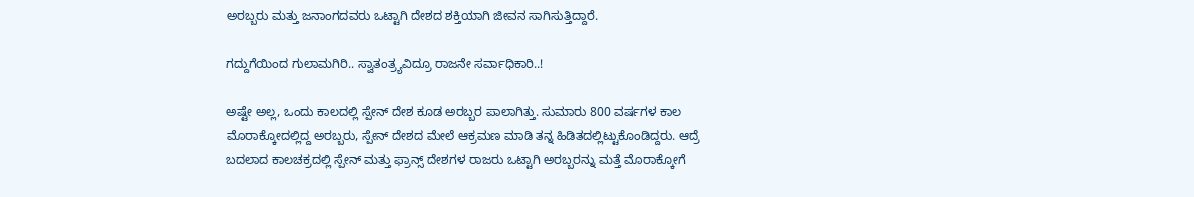ಅರಬ್ಬರು ಮತ್ತು ಜನಾಂಗದವರು ಒಟ್ಟಾಗಿ ದೇಶದ ಶಕ್ತಿಯಾಗಿ ಜೀವನ ಸಾಗಿಸುತ್ತಿದ್ದಾರೆ.

ಗದ್ದುಗೆಯಿಂದ ಗುಲಾಮಗಿರಿ.. ಸ್ವಾತಂತ್ರ್ಯವಿದ್ರೂ ರಾಜನೇ ಸರ್ವಾಧಿಕಾರಿ..!

ಅಷ್ಟೇ ಅಲ್ಲ, ಒಂದು ಕಾಲದಲ್ಲಿ ಸ್ಪೇನ್ ದೇಶ ಕೂಡ ಅರಬ್ಬರ ಪಾಲಾಗಿತ್ತು. ಸುಮಾರು 800 ವರ್ಷಗಳ ಕಾಲ ಮೊರಾಕ್ಕೋದಲ್ಲಿದ್ದ ಅರಬ್ಬರು, ಸ್ಪೇನ್ ದೇಶದ ಮೇಲೆ ಆಕ್ರಮಣ ಮಾಡಿ ತನ್ನ ಹಿಡಿತದಲ್ಲಿಟ್ಟುಕೊಂಡಿದ್ದರು. ಆದ್ರೆ ಬದಲಾದ ಕಾಲಚಕ್ರದಲ್ಲಿ ಸ್ಪೇನ್ ಮತ್ತು ಫ್ರಾನ್ಸ್ ದೇಶಗಳ ರಾಜರು ಒಟ್ಟಾಗಿ ಅರಬ್ಬರನ್ನು ಮತ್ತೆ ಮೊರಾಕ್ಕೋಗೆ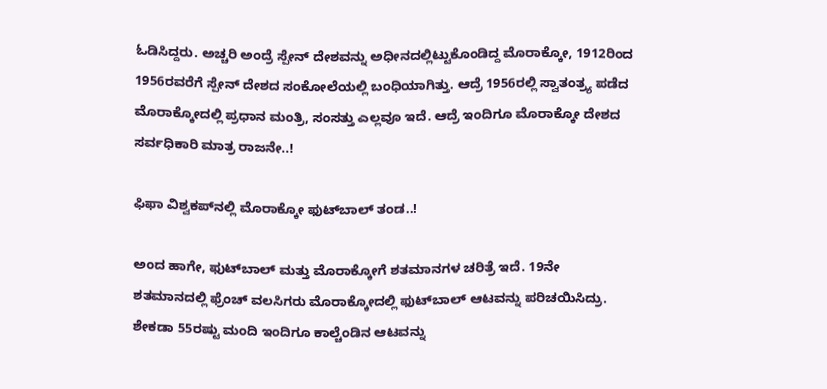ಓಡಿಸಿದ್ದರು. ಅಚ್ಚರಿ ಅಂದ್ರೆ ಸ್ಪೇನ್ ದೇಶವನ್ನು ಅಧೀನದಲ್ಲಿಟ್ಟುಕೊಂಡಿದ್ದ ಮೊರಾಕ್ಕೋ, 1912ರಿಂದ 1956ರವರೆಗೆ ಸ್ಪೇನ್ ದೇಶದ ಸಂಕೋಲೆಯಲ್ಲಿ ಬಂಧಿಯಾಗಿತ್ತು. ಆದ್ರೆ 1956ರಲ್ಲಿ ಸ್ವಾತಂತ್ರ್ಯ ಪಡೆದ ಮೊರಾಕ್ಕೋದಲ್ಲಿ ಪ್ರಧಾನ ಮಂತ್ರಿ, ಸಂಸತ್ತು ಎಲ್ಲವೂ ಇದೆ. ಆದ್ರೆ ಇಂದಿಗೂ ಮೊರಾಕ್ಕೋ ದೇಶದ ಸರ್ವಧಿಕಾರಿ ಮಾತ್ರ ರಾಜನೇ..!

ಫಿಫಾ ವಿಶ್ವಕಪ್‍ನಲ್ಲಿ ಮೊರಾಕ್ಕೋ ಫುಟ್‍ಬಾಲ್ ತಂಡ..!

ಅಂದ ಹಾಗೇ, ಫುಟ್‍ಬಾಲ್ ಮತ್ತು ಮೊರಾಕ್ಕೋಗೆ ಶತಮಾನಗಳ ಚರಿತ್ರೆ ಇದೆ. 19ನೇ ಶತಮಾನದಲ್ಲಿ ಫ್ರೆಂಚ್ ವಲಸಿಗರು ಮೊರಾಕ್ಕೋದಲ್ಲಿ ಫುಟ್‍ಬಾಲ್ ಆಟವನ್ನು ಪರಿಚಯಿಸಿದ್ರು. ಶೇಕಡಾ 55ರಷ್ಟು ಮಂದಿ ಇಂದಿಗೂ ಕಾಲ್ಚೆಂಡಿನ ಆಟವನ್ನು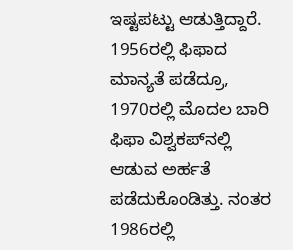ಇಷ್ಟಪಟ್ಟು ಆಡುತ್ತಿದ್ದಾರೆ. 1956ರಲ್ಲಿ ಫಿಫಾದ ಮಾನ್ಯತೆ ಪಡೆದ್ರೂ, 1970ರಲ್ಲಿ ಮೊದಲ ಬಾರಿ ಫಿಫಾ ವಿಶ್ವಕಪ್‍ನಲ್ಲಿ ಆಡುವ ಅರ್ಹತೆ ಪಡೆದುಕೊಂಡಿತ್ತು. ನಂತರ 1986ರಲ್ಲಿ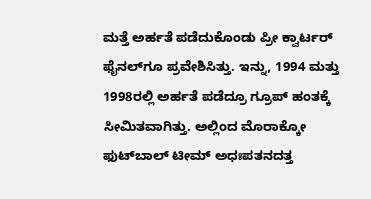ಮತ್ತೆ ಅರ್ಹತೆ ಪಡೆದುಕೊಂಡು ಪ್ರೀ ಕ್ವಾರ್ಟರ್ ಫೈನಲ್‍ಗೂ ಪ್ರವೇಶಿಸಿತ್ತು. ಇನ್ನು, 1994 ಮತ್ತು 1998ರಲ್ಲಿ ಅರ್ಹತೆ ಪಡೆದ್ರೂ ಗ್ರೂಪ್ ಹಂತಕ್ಕೆ ಸೀಮಿತವಾಗಿತ್ತು. ಅಲ್ಲಿಂದ ಮೊರಾಕ್ಕೋ ಫುಟ್‍ಬಾಲ್ ಟೀಮ್ ಅಧಃಪತನದತ್ತ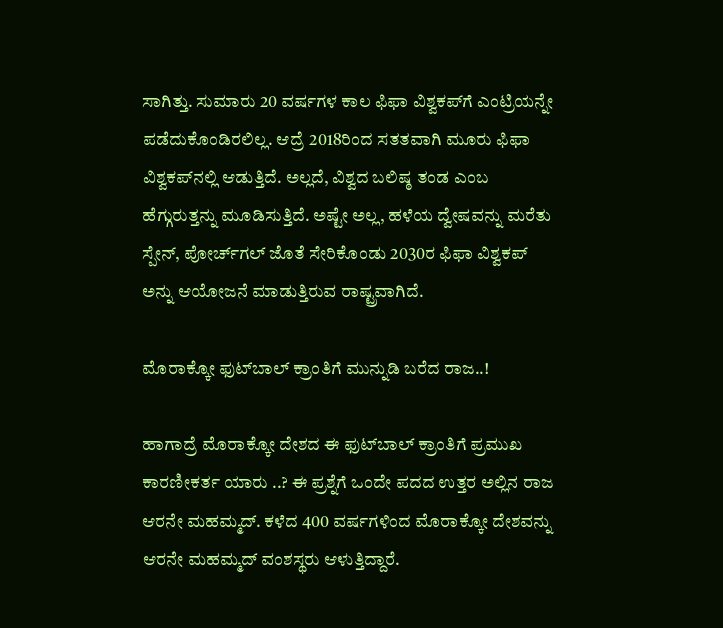ಸಾಗಿತ್ತು. ಸುಮಾರು 20 ವರ್ಷಗಳ ಕಾಲ ಫಿಫಾ ವಿಶ್ವಕಪ್‍ಗೆ ಎಂಟ್ರಿಯನ್ನೇ ಪಡೆದುಕೊಂಡಿರಲಿಲ್ಲ. ಆದ್ರೆ 2018ರಿಂದ ಸತತವಾಗಿ ಮೂರು ಫಿಫಾ ವಿಶ್ವಕಪ್‍ನಲ್ಲಿ ಆಡುತ್ತಿದೆ. ಅಲ್ಲದೆ, ವಿಶ್ವದ ಬಲಿಷ್ಠ ತಂಡ ಎಂಬ ಹೆಗ್ಗುರುತ್ತನ್ನು ಮೂಡಿಸುತ್ತಿದೆ. ಅಷ್ಟೇ ಅಲ್ಲ, ಹಳೆಯ ದ್ವೇಷವನ್ನು ಮರೆತು ಸ್ಪೇನ್, ಪೋರ್ಚ್‍ಗಲ್ ಜೊತೆ ಸೇರಿಕೊಂಡು 2030ರ ಫಿಫಾ ವಿಶ್ವಕಪ್ ಅನ್ನು ಆಯೋಜನೆ ಮಾಡುತ್ತಿರುವ ರಾಷ್ಟ್ರವಾಗಿದೆ.

ಮೊರಾಕ್ಕೋ ಫುಟ್‍ಬಾಲ್ ಕ್ರಾಂತಿಗೆ ಮುನ್ನುಡಿ ಬರೆದ ರಾಜ..!

ಹಾಗಾದ್ರೆ ಮೊರಾಕ್ಕೋ ದೇಶದ ಈ ಫುಟ್‍ಬಾಲ್ ಕ್ರಾಂತಿಗೆ ಪ್ರಮುಖ ಕಾರಣೀಕರ್ತ ಯಾರು ..? ಈ ಪ್ರಶ್ನೆಗೆ ಒಂದೇ ಪದದ ಉತ್ತರ ಅಲ್ಲಿನ ರಾಜ ಆರನೇ ಮಹಮ್ಮದ್. ಕಳೆದ 400 ವರ್ಷಗಳಿಂದ ಮೊರಾಕ್ಕೋ ದೇಶವನ್ನು ಆರನೇ ಮಹಮ್ಮದ್ ವಂಶಸ್ಥರು ಆಳುತ್ತಿದ್ದಾರೆ.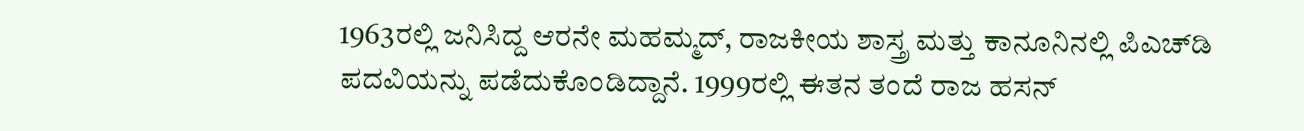1963ರಲ್ಲಿ ಜನಿಸಿದ್ದ ಆರನೇ ಮಹಮ್ಮದ್, ರಾಜಕೀಯ ಶಾಸ್ತ್ರ ಮತ್ತು ಕಾನೂನಿನಲ್ಲಿ ಪಿಎಚ್‍ಡಿ ಪದವಿಯನ್ನು ಪಡೆದುಕೊಂಡಿದ್ದಾನೆ. 1999ರಲ್ಲಿ ಈತನ ತಂದೆ ರಾಜ ಹಸನ್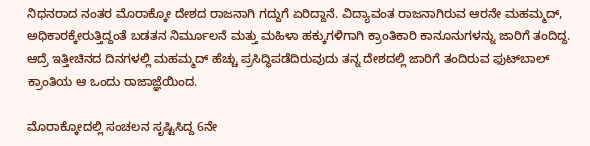ನಿಧನರಾದ ನಂತರ ಮೊರಾಕ್ಕೋ ದೇಶದ ರಾಜನಾಗಿ ಗದ್ದುಗೆ ಏರಿದ್ದಾನೆ. ವಿದ್ಯಾವಂತ ರಾಜನಾಗಿರುವ ಆರನೇ ಮಹಮ್ಮದ್, ಅಧಿಕಾರಕ್ಕೇರುತ್ತಿದ್ದಂತೆ ಬಡತನ ನಿರ್ಮೂಲನೆ ಮತ್ತು ಮಹಿಳಾ ಹಕ್ಕುಗಳಿಗಾಗಿ ಕ್ರಾಂತಿಕಾರಿ ಕಾನೂನುಗಳನ್ನು ಜಾರಿಗೆ ತಂದಿದ್ದ. ಆದ್ರೆ ಇತ್ತೀಚಿನದ ದಿನಗಳಲ್ಲಿ ಮಹಮ್ಮದ್ ಹೆಚ್ಚು ಪ್ರಸಿದ್ಧಿಪಡೆದಿರುವುದು ತನ್ನ ದೇಶದಲ್ಲಿ ಜಾರಿಗೆ ತಂದಿರುವ ಫುಟ್‍ಬಾಲ್ ಕ್ರಾಂತಿಯ ಆ ಒಂದು ರಾಜಾಜ್ಞೆಯಿಂದ.

ಮೊರಾಕ್ಕೋದಲ್ಲಿ ಸಂಚಲನ ಸೃಷ್ಟಿಸಿದ್ದ 6ನೇ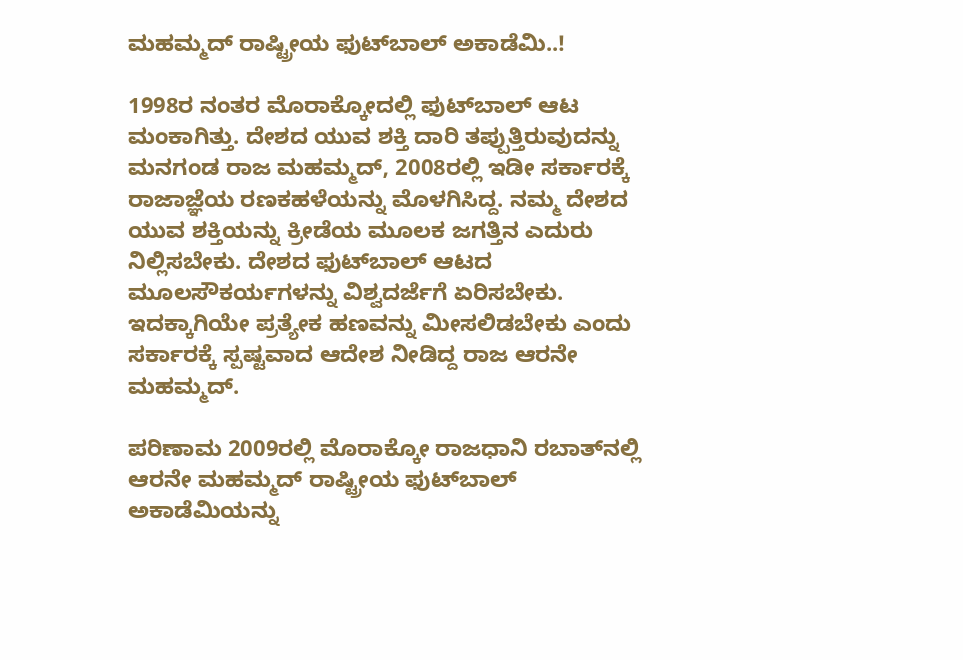ಮಹಮ್ಮದ್ ರಾಷ್ಟ್ರೀಯ ಫುಟ್‍ಬಾಲ್ ಅಕಾಡೆಮಿ..!

1998ರ ನಂತರ ಮೊರಾಕ್ಕೋದಲ್ಲಿ ಫುಟ್‍ಬಾಲ್ ಆಟ ಮಂಕಾಗಿತ್ತು. ದೇಶದ ಯುವ ಶಕ್ತಿ ದಾರಿ ತಪ್ಪುತ್ತಿರುವುದನ್ನು ಮನಗಂಡ ರಾಜ ಮಹಮ್ಮದ್, 2008ರಲ್ಲಿ ಇಡೀ ಸರ್ಕಾರಕ್ಕೆ ರಾಜಾಜ್ಞೆಯ ರಣಕಹಳೆಯನ್ನು ಮೊಳಗಿಸಿದ್ದ. ನಮ್ಮ ದೇಶದ ಯುವ ಶಕ್ತಿಯನ್ನು ಕ್ರೀಡೆಯ ಮೂಲಕ ಜಗತ್ತಿನ ಎದುರು ನಿಲ್ಲಿಸಬೇಕು. ದೇಶದ ಫುಟ್‍ಬಾಲ್ ಆಟದ ಮೂಲಸೌಕರ್ಯಗಳನ್ನು ವಿಶ್ವದರ್ಜೆಗೆ ಏರಿಸಬೇಕು. ಇದಕ್ಕಾಗಿಯೇ ಪ್ರತ್ಯೇಕ ಹಣವನ್ನು ಮೀಸಲಿಡಬೇಕು ಎಂದು ಸರ್ಕಾರಕ್ಕೆ ಸ್ಪಷ್ಟವಾದ ಆದೇಶ ನೀಡಿದ್ದ ರಾಜ ಆರನೇ ಮಹಮ್ಮದ್.

ಪರಿಣಾಮ 2009ರಲ್ಲಿ ಮೊರಾಕ್ಕೋ ರಾಜಧಾನಿ ರಬಾತ್‍ನಲ್ಲಿ ಆರನೇ ಮಹಮ್ಮದ್ ರಾಷ್ಟ್ರೀಯ ಫುಟ್‍ಬಾಲ್ ಅಕಾಡೆಮಿಯನ್ನು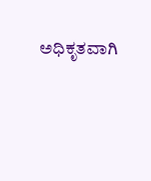ಅಧಿಕೃತವಾಗಿ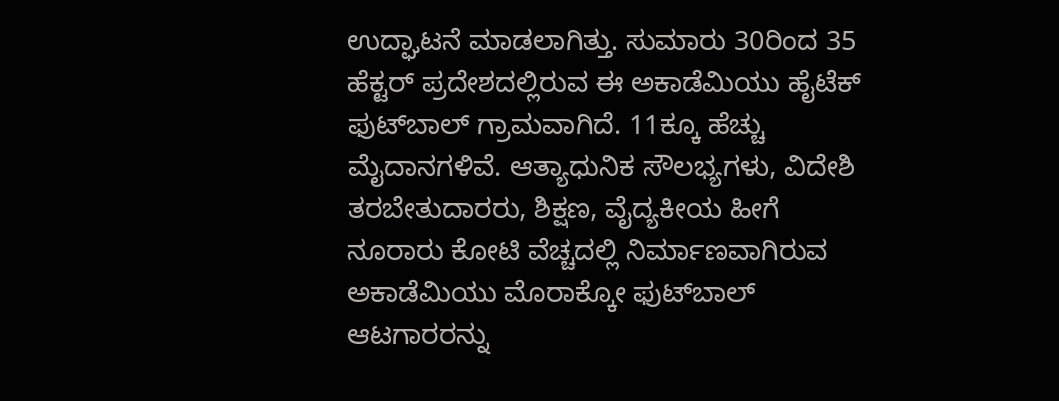ಉದ್ಘಾಟನೆ ಮಾಡಲಾಗಿತ್ತು. ಸುಮಾರು 30ರಿಂದ 35 ಹೆಕ್ಟರ್ ಪ್ರದೇಶದಲ್ಲಿರುವ ಈ ಅಕಾಡೆಮಿಯು ಹೈಟೆಕ್ ಫುಟ್‍ಬಾಲ್ ಗ್ರಾಮವಾಗಿದೆ. 11ಕ್ಕೂ ಹೆಚ್ಚು ಮೈದಾನಗಳಿವೆ. ಆತ್ಯಾಧುನಿಕ ಸೌಲಭ್ಯಗಳು, ವಿದೇಶಿ ತರಬೇತುದಾರರು, ಶಿಕ್ಷಣ, ವೈದ್ಯಕೀಯ ಹೀಗೆ ನೂರಾರು ಕೋಟಿ ವೆಚ್ಚದಲ್ಲಿ ನಿರ್ಮಾಣವಾಗಿರುವ ಅಕಾಡೆಮಿಯು ಮೊರಾಕ್ಕೋ ಫುಟ್‍ಬಾಲ್ ಆಟಗಾರರನ್ನು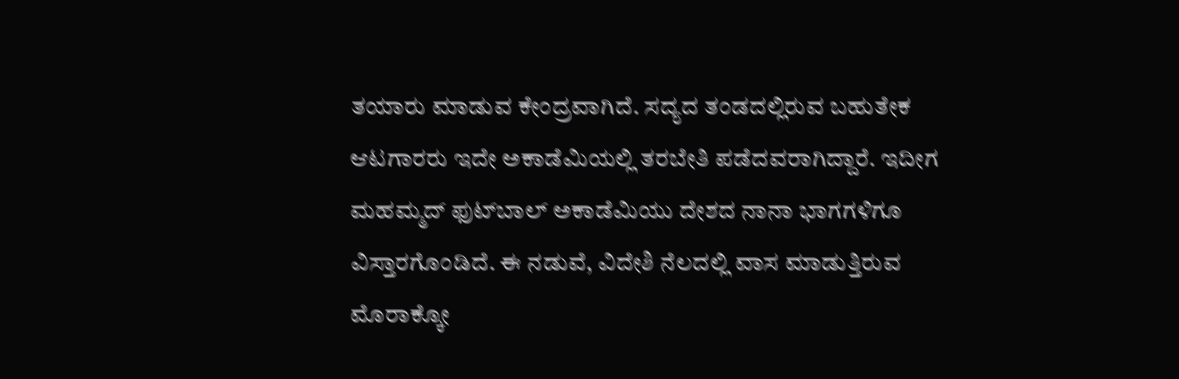ತಯಾರು ಮಾಡುವ ಕೇಂದ್ರವಾಗಿದೆ. ಸದ್ಯದ ತಂಡದಲ್ಲಿರುವ ಬಹುತೇಕ ಆಟಗಾರರು ಇದೇ ಅಕಾಡೆಮಿಯಲ್ಲಿ ತರಬೇತಿ ಪಡೆದವರಾಗಿದ್ದಾರೆ. ಇದೀಗ ಮಹಮ್ಮದ್ ಫುಟ್‍ಬಾಲ್ ಅಕಾಡೆಮಿಯು ದೇಶದ ನಾನಾ ಭಾಗಗಳಿಗೂ ವಿಸ್ತಾರಗೊಂಡಿದೆ. ಈ ನಡುವೆ, ವಿದೇಶಿ ನೆಲದಲ್ಲಿ ವಾಸ ಮಾಡುತ್ತಿರುವ ಮೊರಾಕ್ಕೋ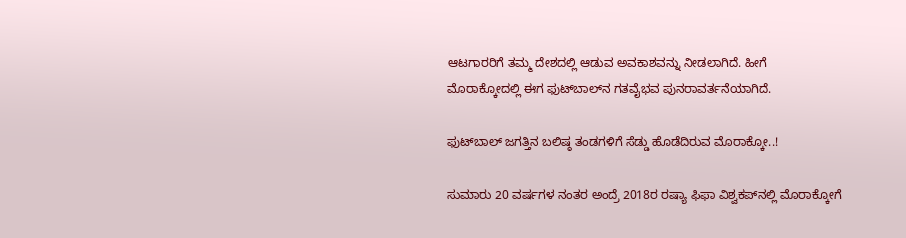ಆಟಗಾರರಿಗೆ ತಮ್ಮ ದೇಶದಲ್ಲಿ ಆಡುವ ಅವಕಾಶವನ್ನು ನೀಡಲಾಗಿದೆ. ಹೀಗೆ ಮೊರಾಕ್ಕೋದಲ್ಲಿ ಈಗ ಫುಟ್‍ಬಾಲ್‍ನ ಗತವೈಭವ ಪುನರಾವರ್ತನೆಯಾಗಿದೆ.

ಫುಟ್‍ಬಾಲ್ ಜಗತ್ತಿನ ಬಲಿಷ್ಠ ತಂಡಗಳಿಗೆ ಸೆಡ್ಡು ಹೊಡೆದಿರುವ ಮೊರಾಕ್ಕೋ..!

ಸುಮಾರು 20 ವರ್ಷಗಳ ನಂತರ ಅಂದ್ರೆ 2018ರ ರಷ್ಯಾ ಫಿಫಾ ವಿಶ್ವಕಪ್‍ನಲ್ಲಿ ಮೊರಾಕ್ಕೋಗೆ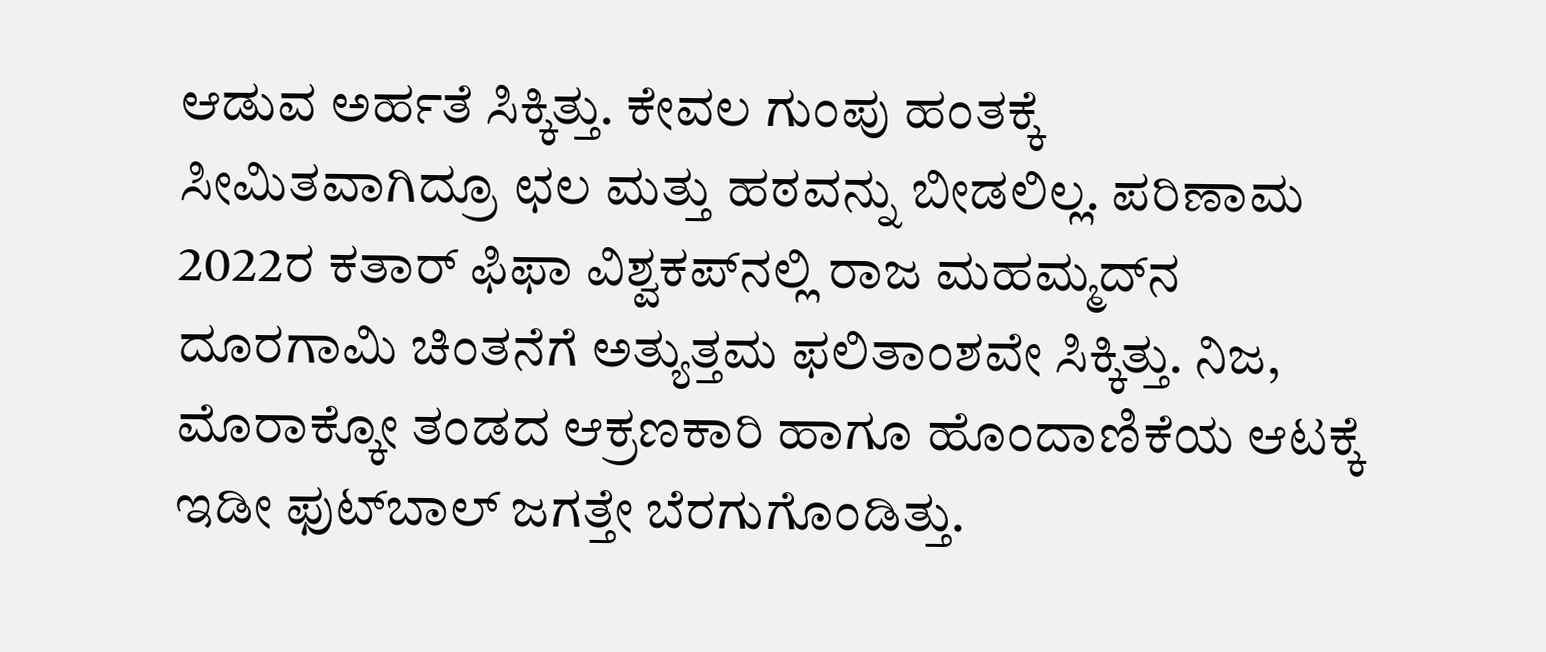ಆಡುವ ಅರ್ಹತೆ ಸಿಕ್ಕಿತ್ತು. ಕೇವಲ ಗುಂಪು ಹಂತಕ್ಕೆ ಸೀಮಿತವಾಗಿದ್ರೂ ಛಲ ಮತ್ತು ಹಠವನ್ನು ಬೀಡಲಿಲ್ಲ. ಪರಿಣಾಮ 2022ರ ಕತಾರ್ ಫಿಫಾ ವಿಶ್ವಕಪ್‍ನಲ್ಲಿ ರಾಜ ಮಹಮ್ಮದ್‍ನ ದೂರಗಾಮಿ ಚಿಂತನೆಗೆ ಅತ್ಯುತ್ತಮ ಫಲಿತಾಂಶವೇ ಸಿಕ್ಕಿತ್ತು. ನಿಜ, ಮೊರಾಕ್ಕೋ ತಂಡದ ಆಕ್ರಣಕಾರಿ ಹಾಗೂ ಹೊಂದಾಣಿಕೆಯ ಆಟಕ್ಕೆ ಇಡೀ ಫುಟ್‍ಬಾಲ್ ಜಗತ್ತೇ ಬೆರಗುಗೊಂಡಿತ್ತು.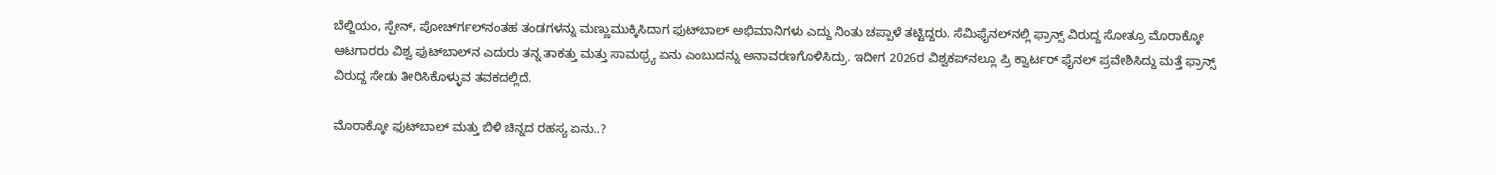ಬೆಲ್ಜಿಯಂ, ಸ್ಪೇನ್, ಪೋರ್ಚ್‍ಗಲ್‍ನಂತಹ ತಂಡಗಳನ್ನು ಮಣ್ಣುಮುಕ್ಕಿಸಿದಾಗ ಫುಟ್‍ಬಾಲ್ ಅಭಿಮಾನಿಗಳು ಎದ್ದು ನಿಂತು ಚಪ್ಪಾಳೆ ತಟ್ಟಿದ್ದರು. ಸೆಮಿಫೈನಲ್‍ನಲ್ಲಿ ಫ್ರಾನ್ಸ್ ವಿರುದ್ದ ಸೋತ್ರೂ ಮೊರಾಕ್ಕೋ ಆಟಗಾರರು ವಿಶ್ವ ಫುಟ್‍ಬಾಲ್‍ನ ಎದುರು ತನ್ನ ತಾಕತ್ತು ಮತ್ತು ಸಾಮಥ್ರ್ಯ ಏನು ಎಂಬುದನ್ನು ಅನಾವರಣಗೊಳಿಸಿದ್ರು. ಇದೀಗ 2026ರ ವಿಶ್ವಕಪ್‍ನಲ್ಲೂ ಪ್ರಿ ಕ್ವಾರ್ಟರ್ ಫೈನಲ್ ಪ್ರವೇಶಿಸಿದ್ದು ಮತ್ತೆ ಫ್ರಾನ್ಸ್ ವಿರುದ್ದ ಸೇಡು ತೀರಿಸಿಕೊಳ್ಳುವ ತವಕದಲ್ಲಿದೆ.

ಮೊರಾಕ್ಕೋ ಫುಟ್‍ಬಾಲ್ ಮತ್ತು ಬಿಳಿ ಚಿನ್ನದ ರಹಸ್ಯ ಏನು..?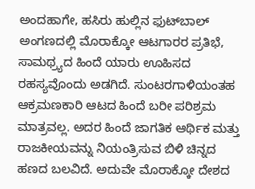ಅಂದಹಾಗೇ, ಹಸಿರು ಹುಲ್ಲಿನ ಫುಟ್‍ಬಾಲ್ ಅಂಗಣದಲ್ಲಿ ಮೊರಾಕ್ಕೋ ಆಟಗಾರರ ಪ್ರತಿಭೆ, ಸಾಮಥ್ರ್ಯದ ಹಿಂದೆ ಯಾರು ಊಹಿಸದ ರಹಸ್ಯವೊಂದು ಅಡಗಿದೆ. ಸುಂಟರಗಾಳಿಯಂತಹ ಆಕ್ರಮಣಕಾರಿ ಆಟದ ಹಿಂದೆ ಬರೀ ಪರಿಶ್ರಮ ಮಾತ್ರವಲ್ಲ. ಅದರ ಹಿಂದೆ ಜಾಗತಿಕ ಆರ್ಥಿಕ ಮತ್ತು ರಾಜಕೀಯವನ್ನು ನಿಯಂತ್ರಿಸುವ ಬಿಳಿ ಚಿನ್ನದ ಹಣದ ಬಲವಿದೆ. ಅದುವೇ ಮೊರಾಕ್ಕೋ ದೇಶದ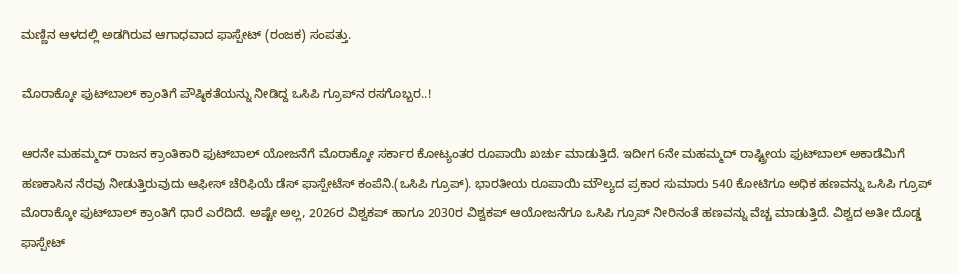ಮಣ್ಣಿನ ಆಳದಲ್ಲಿ ಅಡಗಿರುವ ಆಗಾಧವಾದ ಫಾಸ್ಪೇಟ್ (ರಂಜಕ) ಸಂಪತ್ತು.

ಮೊರಾಕ್ಕೋ ಫುಟ್‍ಬಾಲ್ ಕ್ರಾಂತಿಗೆ ಪೌಷ್ಠಿಕತೆಯನ್ನು ನೀಡಿದ್ದ ಒಸಿಪಿ ಗ್ರೂಪ್‍ನ ರಸಗೊಬ್ಬರ..!

ಆರನೇ ಮಹಮ್ಮದ್ ರಾಜನ ಕ್ರಾಂತಿಕಾರಿ ಫುಟ್‍ಬಾಲ್ ಯೋಜನೆಗೆ ಮೊರಾಕ್ಕೋ ಸರ್ಕಾರ ಕೋಟ್ಯಂತರ ರೂಪಾಯಿ ಖರ್ಚು ಮಾಡುತ್ತಿದೆ. ಇದೀಗ 6ನೇ ಮಹಮ್ಮದ್ ರಾಷ್ಟ್ರೀಯ ಫುಟ್‍ಬಾಲ್ ಅಕಾಡೆಮಿಗೆ ಹಣಕಾಸಿನ ನೆರವು ನೀಡುತ್ತಿರುವುದು ಆಫೀಸ್ ಚೆರಿಫಿಯೆ ಡೆಸ್ ಫಾಸ್ಪೇಟೆಸ್ ಕಂಪೆನಿ.(ಒಸಿಪಿ ಗ್ರೂಪ್). ಭಾರತೀಯ ರೂಪಾಯಿ ಮೌಲ್ಯದ ಪ್ರಕಾರ ಸುಮಾರು 540 ಕೋಟಿಗೂ ಅಧಿಕ ಹಣವನ್ನು ಒಸಿಪಿ ಗ್ರೂಪ್ ಮೊರಾಕ್ಕೋ ಫುಟ್‍ಬಾಲ್ ಕ್ರಾಂತಿಗೆ ಧಾರೆ ಎರೆದಿದೆ. ಅಷ್ಟೇ ಅಲ್ಲ, 2026ರ ವಿಶ್ವಕಪ್ ಹಾಗೂ 2030ರ ವಿಶ್ವಕಪ್ ಆಯೋಜನೆಗೂ ಒಸಿಪಿ ಗ್ರೂಪ್ ನೀರಿನಂತೆ ಹಣವನ್ನು ವೆಚ್ಚ ಮಾಡುತ್ತಿದೆ. ವಿಶ್ವದ ಅತೀ ದೊಡ್ಡ ಫಾಸ್ಪೇಟ್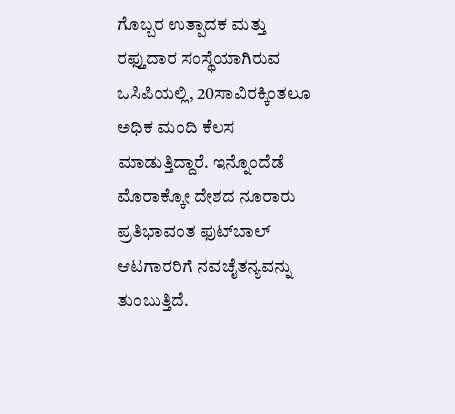ಗೊಬ್ಬರ ಉತ್ಪಾದಕ ಮತ್ತು ರಫ್ತುದಾರ ಸಂಸ್ಥೆಯಾಗಿರುವ ಒಸಿಪಿಯಲ್ಲಿ, 20ಸಾವಿರಕ್ಕಿಂತಲೂ ಅಧಿಕ ಮಂದಿ ಕೆಲಸ ಮಾಡುತ್ತಿದ್ದಾರೆ. ಇನ್ನೊಂದೆಡೆ ಮೊರಾಕ್ಕೋ ದೇಶದ ನೂರಾರು ಪ್ರತಿಭಾವಂತ ಫುಟ್‍ಬಾಲ್ ಆಟಗಾರರಿಗೆ ನವಚೈತನ್ಯವನ್ನು ತುಂಬುತ್ತಿದೆ.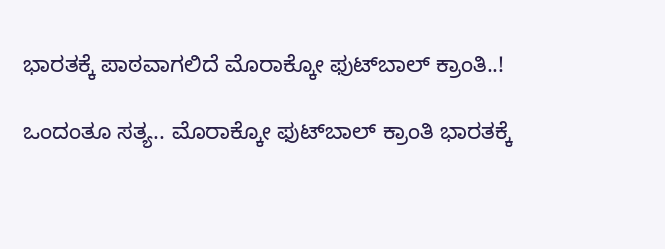ಭಾರತಕ್ಕೆ ಪಾಠವಾಗಲಿದೆ ಮೊರಾಕ್ಕೋ ಫುಟ್‍ಬಾಲ್ ಕ್ರಾಂತಿ..!

ಒಂದಂತೂ ಸತ್ಯ.. ಮೊರಾಕ್ಕೋ ಫುಟ್‍ಬಾಲ್ ಕ್ರಾಂತಿ ಭಾರತಕ್ಕೆ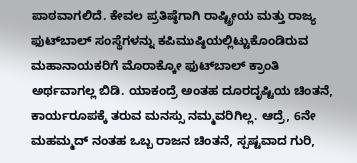ಪಾಠವಾಗಲಿದೆ. ಕೇವಲ ಪ್ರತಿಷ್ಠೆಗಾಗಿ ರಾಷ್ಟ್ರೀಯ ಮತ್ತು ರಾಜ್ಯ ಫುಟ್‍ಬಾಲ್ ಸಂಸ್ಥೆಗಳನ್ನು ಕಪಿಮುಷ್ಠಿಯಲ್ಲಿಟ್ಟುಕೊಂಡಿರುವ ಮಹಾನಾಯಕರಿಗೆ ಮೊರಾಕ್ಕೋ ಫುಟ್‍ಬಾಲ್ ಕ್ರಾಂತಿ ಅರ್ಥವಾಗಲ್ಲ ಬಿಡಿ. ಯಾಕಂದ್ರೆ ಅಂತಹ ದೂರದೃಷ್ಟಿಯ ಚಿಂತನೆ, ಕಾರ್ಯರೂಪಕ್ಕೆ ತರುವ ಮನಸ್ಸು ನಮ್ಮವರಿಗಿಲ್ಲ. ಆದ್ರೆ, 6ನೇ ಮಹಮ್ಮದ್ ನಂತಹ ಒಬ್ಬ ರಾಜನ ಚಿಂತನೆ, ಸ್ಪಷ್ಟವಾದ ಗುರಿ,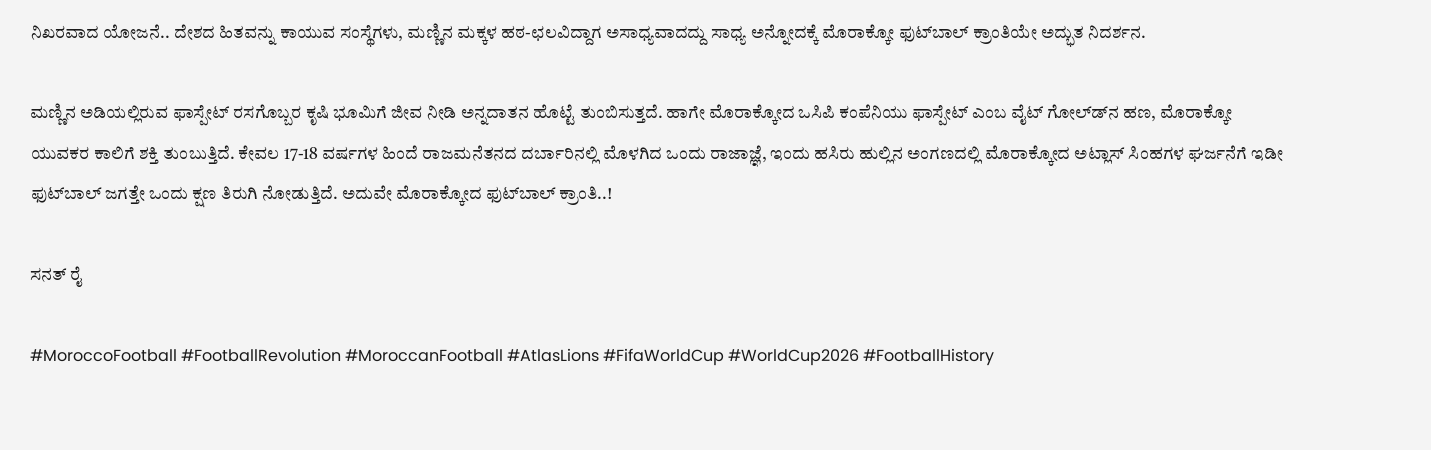ನಿಖರವಾದ ಯೋಜನೆ.. ದೇಶದ ಹಿತವನ್ನು ಕಾಯುವ ಸಂಸ್ಥೆಗಳು, ಮಣ್ಣಿನ ಮಕ್ಕಳ ಹಠ-ಛಲವಿದ್ದಾಗ ಅಸಾಧ್ಯವಾದದ್ದು ಸಾಧ್ಯ ಅನ್ನೋದಕ್ಕೆ ಮೊರಾಕ್ಕೋ ಫುಟ್‍ಬಾಲ್ ಕ್ರಾಂತಿಯೇ ಅದ್ಭುತ ನಿದರ್ಶನ.

ಮಣ್ಣಿನ ಅಡಿಯಲ್ಲಿರುವ ಫಾಸ್ಪೇಟ್ ರಸಗೊಬ್ಬರ ಕೃಷಿ ಭೂಮಿಗೆ ಜೀವ ನೀಡಿ ಅನ್ನದಾತನ ಹೊಟ್ಟೆ ತುಂಬಿಸುತ್ತದೆ. ಹಾಗೇ ಮೊರಾಕ್ಕೋದ ಒಸಿಪಿ ಕಂಪೆನಿಯು ಫಾಸ್ಪೇಟ್ ಎಂಬ ವೈಟ್ ಗೋಲ್ಡ್‍ನ ಹಣ, ಮೊರಾಕ್ಕೋ ಯುವಕರ ಕಾಲಿಗೆ ಶಕ್ತಿ ತುಂಬುತ್ತಿದೆ. ಕೇವಲ 17-18 ವರ್ಷಗಳ ಹಿಂದೆ ರಾಜಮನೆತನದ ದರ್ಬಾರಿನಲ್ಲಿ ಮೊಳಗಿದ ಒಂದು ರಾಜಾಜ್ಞೆ, ಇಂದು ಹಸಿರು ಹುಲ್ಲಿನ ಅಂಗಣದಲ್ಲಿ ಮೊರಾಕ್ಕೋದ ಅಟ್ಲಾಸ್ ಸಿಂಹಗಳ ಘರ್ಜನೆಗೆ ಇಡೀ ಫುಟ್‍ಬಾಲ್ ಜಗತ್ತೇ ಒಂದು ಕ್ಷಣ ತಿರುಗಿ ನೋಡುತ್ತಿದೆ. ಅದುವೇ ಮೊರಾಕ್ಕೋದ ಫುಟ್‍ಬಾಲ್ ಕ್ರಾಂತಿ..!

ಸನತ್ ರೈ

#MoroccoFootball #FootballRevolution #MoroccanFootball #AtlasLions #FifaWorldCup #WorldCup2026 #FootballHistory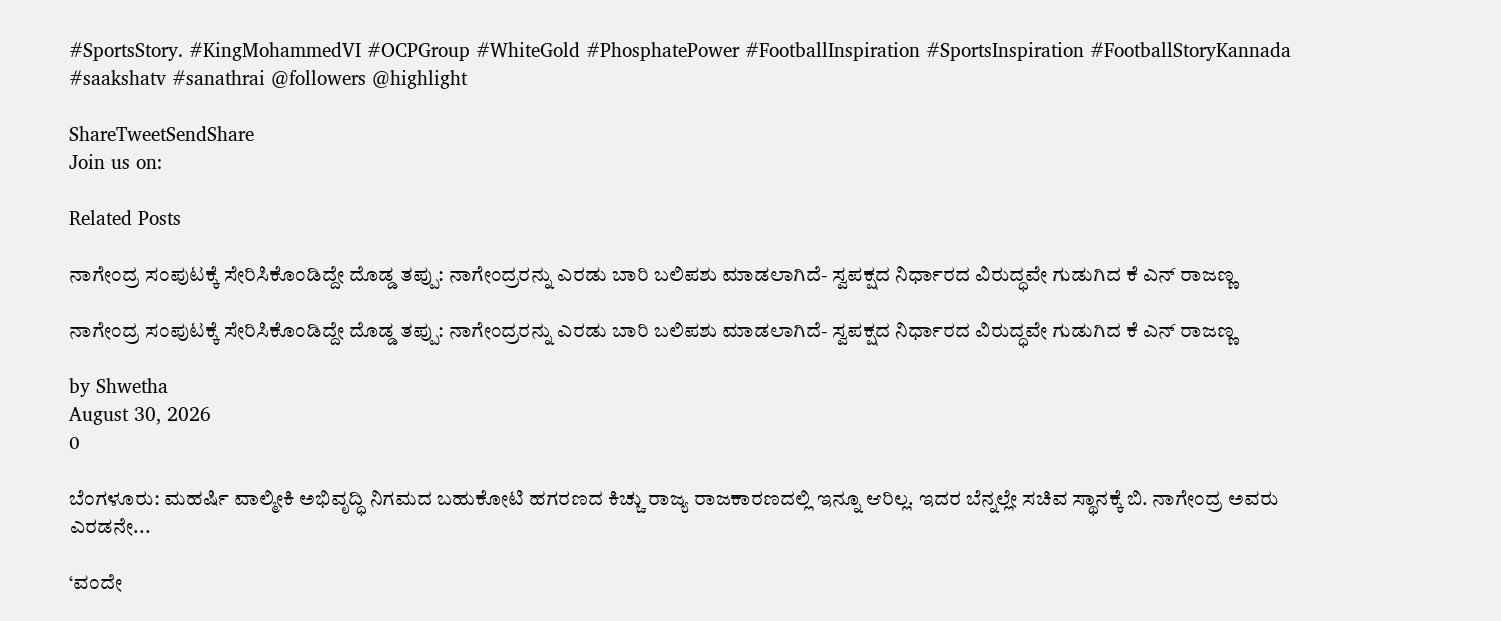#SportsStory. #KingMohammedVI #OCPGroup #WhiteGold #PhosphatePower #FootballInspiration #SportsInspiration #FootballStoryKannada  #saakshatv #sanathrai @followers @highlight

ShareTweetSendShare
Join us on:

Related Posts

ನಾಗೇಂದ್ರ ಸಂಪುಟಕ್ಕೆ ಸೇರಿಸಿಕೊಂಡಿದ್ದೇ ದೊಡ್ಡ ತಪ್ಪು: ನಾಗೇಂದ್ರರನ್ನು ಎರಡು ಬಾರಿ ಬಲಿಪಶು ಮಾಡಲಾಗಿದೆ- ಸ್ವಪಕ್ಷದ ನಿರ್ಧಾರದ ವಿರುದ್ಧವೇ ಗುಡುಗಿದ ಕೆ ಎನ್ ರಾಜಣ್ಣ

ನಾಗೇಂದ್ರ ಸಂಪುಟಕ್ಕೆ ಸೇರಿಸಿಕೊಂಡಿದ್ದೇ ದೊಡ್ಡ ತಪ್ಪು: ನಾಗೇಂದ್ರರನ್ನು ಎರಡು ಬಾರಿ ಬಲಿಪಶು ಮಾಡಲಾಗಿದೆ- ಸ್ವಪಕ್ಷದ ನಿರ್ಧಾರದ ವಿರುದ್ಧವೇ ಗುಡುಗಿದ ಕೆ ಎನ್ ರಾಜಣ್ಣ

by Shwetha
August 30, 2026
0

ಬೆಂಗಳೂರು: ಮಹರ್ಷಿ ವಾಲ್ಮೀಕಿ ಅಭಿವೃದ್ಧಿ ನಿಗಮದ ಬಹುಕೋಟಿ ಹಗರಣದ ಕಿಚ್ಚು ರಾಜ್ಯ ರಾಜಕಾರಣದಲ್ಲಿ ಇನ್ನೂ ಆರಿಲ್ಲ. ಇದರ ಬೆನ್ನಲ್ಲೇ ಸಚಿವ ಸ್ಥಾನಕ್ಕೆ ಬಿ. ನಾಗೇಂದ್ರ ಅವರು ಎರಡನೇ...

‘ವಂದೇ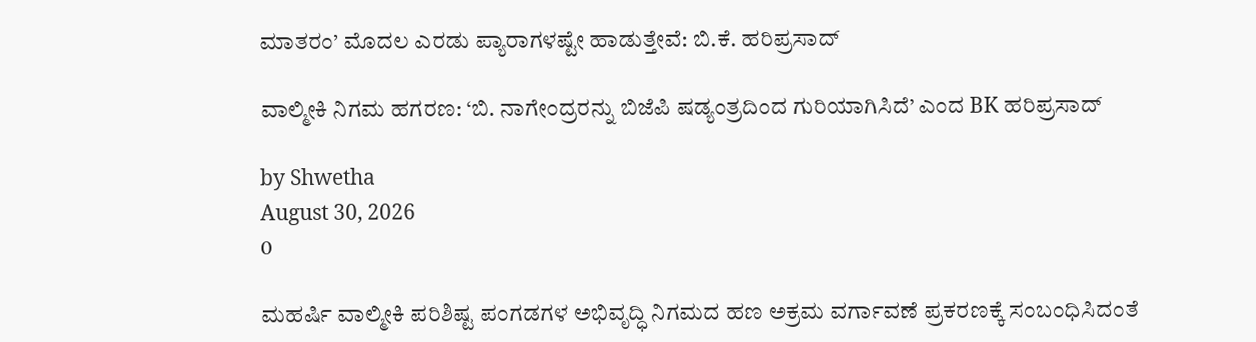ಮಾತರಂ’ ಮೊದಲ ಎರಡು ಪ್ಯಾರಾಗಳಷ್ಟೇ ಹಾಡುತ್ತೇವೆ: ಬಿ.ಕೆ. ಹರಿಪ್ರಸಾದ್

ವಾಲ್ಮೀಕಿ ನಿಗಮ ಹಗರಣ: ‘ಬಿ. ನಾಗೇಂದ್ರರನ್ನು ಬಿಜೆಪಿ ಷಡ್ಯಂತ್ರದಿಂದ ಗುರಿಯಾಗಿಸಿದೆ’ ಎಂದ BK ಹರಿಪ್ರಸಾದ್

by Shwetha
August 30, 2026
0

ಮಹರ್ಷಿ ವಾಲ್ಮೀಕಿ ಪರಿಶಿಷ್ಟ ಪಂಗಡಗಳ ಅಭಿವೃದ್ಧಿ ನಿಗಮದ ಹಣ ಅಕ್ರಮ ವರ್ಗಾವಣೆ ಪ್ರಕರಣಕ್ಕೆ ಸಂಬಂಧಿಸಿದಂತೆ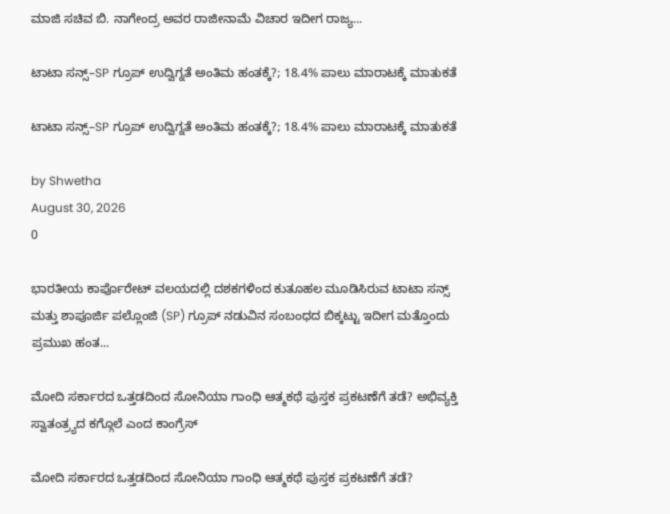ಮಾಜಿ ಸಚಿವ ಬಿ. ನಾಗೇಂದ್ರ ಅವರ ರಾಜೀನಾಮೆ ವಿಚಾರ ಇದೀಗ ರಾಜ್ಯ...

ಟಾಟಾ ಸನ್ಸ್–SP ಗ್ರೂಪ್ ಉದ್ವಿಗ್ನತೆ ಅಂತಿಮ ಹಂತಕ್ಕೆ?; 18.4% ಪಾಲು ಮಾರಾಟಕ್ಕೆ ಮಾತುಕತೆ

ಟಾಟಾ ಸನ್ಸ್–SP ಗ್ರೂಪ್ ಉದ್ವಿಗ್ನತೆ ಅಂತಿಮ ಹಂತಕ್ಕೆ?; 18.4% ಪಾಲು ಮಾರಾಟಕ್ಕೆ ಮಾತುಕತೆ

by Shwetha
August 30, 2026
0

ಭಾರತೀಯ ಕಾರ್ಪೊರೇಟ್ ವಲಯದಲ್ಲಿ ದಶಕಗಳಿಂದ ಕುತೂಹಲ ಮೂಡಿಸಿರುವ ಟಾಟಾ ಸನ್ಸ್ ಮತ್ತು ಶಾಪೂರ್ಜಿ ಪಲ್ಲೊಂಜಿ (SP) ಗ್ರೂಪ್ ನಡುವಿನ ಸಂಬಂಧದ ಬಿಕ್ಕಟ್ಟು ಇದೀಗ ಮತ್ತೊಂದು ಪ್ರಮುಖ ಹಂತ...

ಮೋದಿ ಸರ್ಕಾರದ ಒತ್ತಡದಿಂದ ಸೋನಿಯಾ ಗಾಂಧಿ ಆತ್ಮಕಥೆ ಪುಸ್ತಕ ಪ್ರಕಟಣೆಗೆ ತಡೆ? ಅಭಿವ್ಯಕ್ತಿ ಸ್ವಾತಂತ್ರ್ಯದ ಕಗ್ಗೊಲೆ ಎಂದ ಕಾಂಗ್ರೆಸ್

ಮೋದಿ ಸರ್ಕಾರದ ಒತ್ತಡದಿಂದ ಸೋನಿಯಾ ಗಾಂಧಿ ಆತ್ಮಕಥೆ ಪುಸ್ತಕ ಪ್ರಕಟಣೆಗೆ ತಡೆ?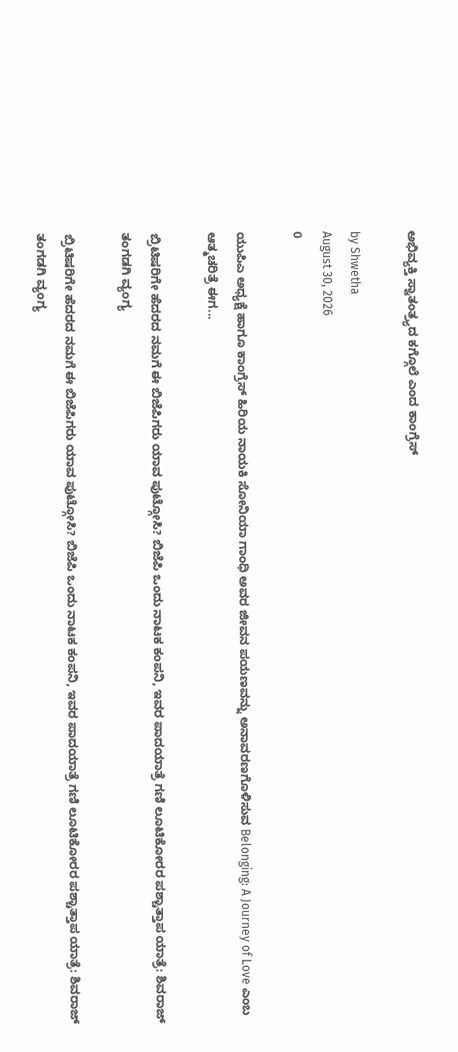ಅಭಿವ್ಯಕ್ತಿ ಸ್ವಾತಂತ್ರ್ಯದ ಕಗ್ಗೊಲೆ ಎಂದ ಕಾಂಗ್ರೆಸ್

by Shwetha
August 30, 2026
0

ಯುಪಿಎ ಅಧ್ಯಕ್ಷೆ ಹಾಗೂ ಕಾಂಗ್ರೆಸ್ ಹಿರಿಯ ನಾಯಕಿ ಸೋನಿಯಾ ಗಾಂಧಿ ಅವರ ಜೀವನ ಪಯಣವನ್ನು ಅನಾವರಣಗೊಳಿಸುವ Belonging: A Journey of Love ಎಂಬ ಆತ್ಮಚರಿತ್ರೆ ಈಗ...

ಬ್ರಿಟಿಷರಿಗೇ ಹೆದರದ ನಮಗೆ ಈ ಬಿಜೆಪಿಗರು ಯಾವ ಪುಟ್ಗೋಸಿ? ಬಿಜೆಪಿ ಒಂದು ನಾಟಕ ಕಂಪನಿ, ಇವರ ಪಾದಯಾತ್ರೆ ಗಣಿ ಲೂಟಿಕೋರರ ಪಶ್ಚಾತ್ತಾಪ ಯಾತ್ರೆ: ಶಿವರಾಜ್ ತಂಗಡಗಿ ವ್ಯಂಗ್ಯ

ಬ್ರಿಟಿಷರಿಗೇ ಹೆದರದ ನಮಗೆ ಈ ಬಿಜೆಪಿಗರು ಯಾವ ಪುಟ್ಗೋಸಿ? ಬಿಜೆಪಿ ಒಂದು ನಾಟಕ ಕಂಪನಿ, ಇವರ ಪಾದಯಾತ್ರೆ ಗಣಿ ಲೂಟಿಕೋರರ ಪಶ್ಚಾತ್ತಾಪ ಯಾತ್ರೆ: ಶಿವರಾಜ್ ತಂಗಡಗಿ ವ್ಯಂಗ್ಯ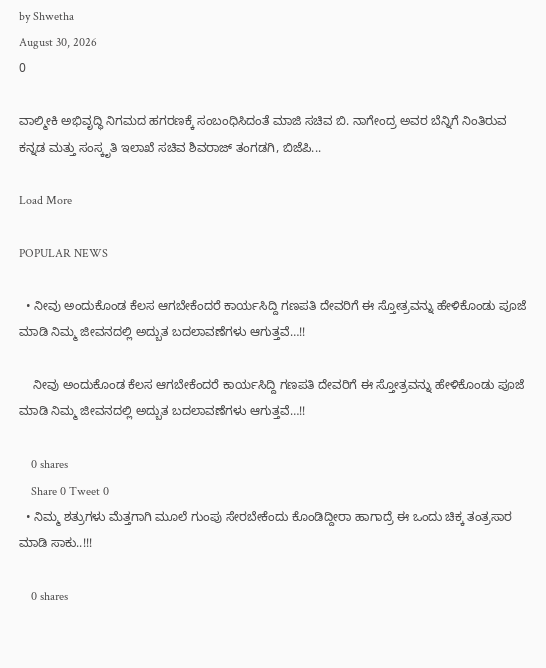by Shwetha
August 30, 2026
0

ವಾಲ್ಮೀಕಿ ಅಭಿವೃದ್ಧಿ ನಿಗಮದ ಹಗರಣಕ್ಕೆ ಸಂಬಂಧಿಸಿದಂತೆ ಮಾಜಿ ಸಚಿವ ಬಿ. ನಾಗೇಂದ್ರ ಅವರ ಬೆನ್ನಿಗೆ ನಿಂತಿರುವ ಕನ್ನಡ ಮತ್ತು ಸಂಸ್ಕೃತಿ ಇಲಾಖೆ ಸಚಿವ ಶಿವರಾಜ್ ತಂಗಡಗಿ, ಬಿಜೆಪಿ...

Load More

POPULAR NEWS

  • ನೀವು ಅಂದುಕೊಂಡ ಕೆಲಸ ಆಗಬೇಕೆಂದರೆ ಕಾರ್ಯಸಿದ್ದಿ ಗಣಪತಿ ದೇವರಿಗೆ ಈ ಸ್ತೋತ್ರವನ್ನು ಹೇಳಿಕೊಂಡು ಪೂಜೆ ಮಾಡಿ ನಿಮ್ಮ ಜೀವನದಲ್ಲಿ ಅದ್ಬುತ ಬದಲಾವಣೆಗಳು ಆಗುತ್ತವೆ…!!

    ನೀವು ಅಂದುಕೊಂಡ ಕೆಲಸ ಆಗಬೇಕೆಂದರೆ ಕಾರ್ಯಸಿದ್ದಿ ಗಣಪತಿ ದೇವರಿಗೆ ಈ ಸ್ತೋತ್ರವನ್ನು ಹೇಳಿಕೊಂಡು ಪೂಜೆ ಮಾಡಿ ನಿಮ್ಮ ಜೀವನದಲ್ಲಿ ಅದ್ಬುತ ಬದಲಾವಣೆಗಳು ಆಗುತ್ತವೆ…!!

    0 shares
    Share 0 Tweet 0
  • ನಿಮ್ಮ ಶತ್ರುಗಳು ಮೆತ್ತಗಾಗಿ ಮೂಲೆ ಗುಂಪು ಸೇರಬೇಕೆಂದು ಕೊಂಡಿದ್ದೀರಾ ಹಾಗಾದ್ರೆ ಈ ಒಂದು ಚಿಕ್ಕ ತಂತ್ರಸಾರ ಮಾಡಿ ಸಾಕು..!!!

    0 shares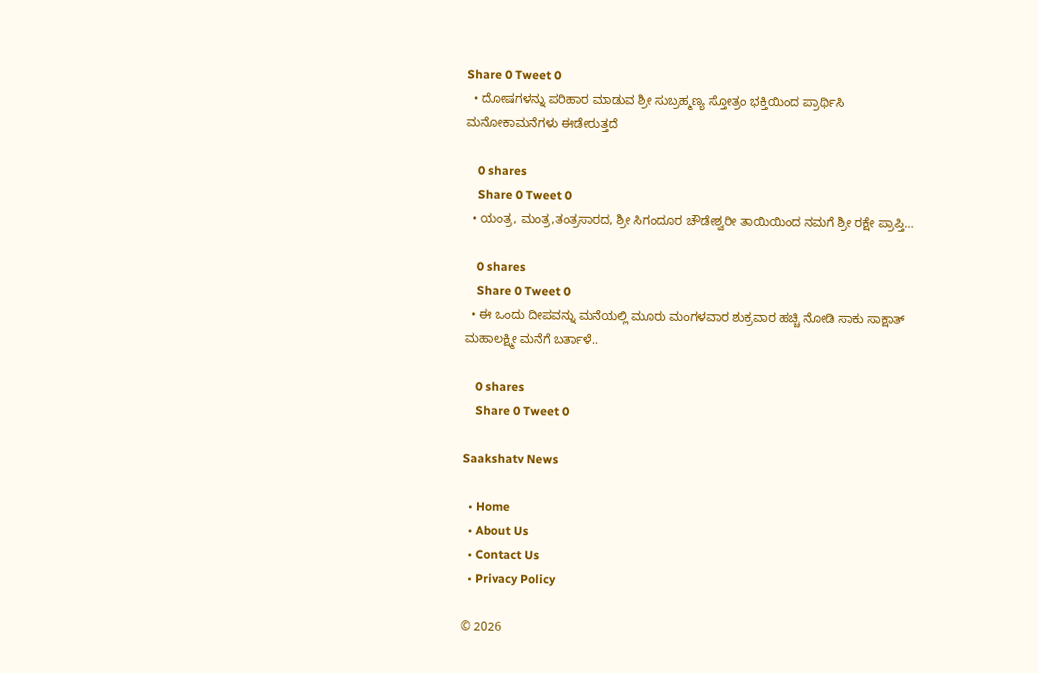Share 0 Tweet 0
  • ದೋಷಗಳನ್ನು ಪರಿಹಾರ ಮಾಡುವ ಶ್ರೀ ಸುಬ್ರಹ್ಮಣ್ಯ ಸ್ತೋತ್ರಂ ಭಕ್ತಿಯಿಂದ ಪ್ರಾರ್ಥಿಸಿ ಮನೋಕಾಮನೆಗಳು ಈಡೇರುತ್ತದೆ

    0 shares
    Share 0 Tweet 0
  • ಯಂತ್ರ, ಮಂತ್ರ,ತಂತ್ರಸಾರದ, ಶ್ರೀ ಸಿಗಂದೂರ ಚೌಡೇಶ್ವರೀ ತಾಯಿಯಿಂದ ನಮಗೆ ಶ್ರೀ ರಕ್ಷೇ ಪ್ರಾಪ್ತಿ…

    0 shares
    Share 0 Tweet 0
  • ಈ ಒಂದು ದೀಪವನ್ನು ಮನೆಯಲ್ಲಿ ಮೂರು ಮಂಗಳವಾರ ಶುಕ್ರವಾರ ಹಚ್ಚಿ ನೋಡಿ ಸಾಕು ಸಾಕ್ಷಾತ್ ಮಹಾಲಕ್ಷ್ಮೀ ಮನೆಗೆ ಬರ್ತಾಳೆ..

    0 shares
    Share 0 Tweet 0

Saakshatv News

  • Home
  • About Us
  • Contact Us
  • Privacy Policy

© 2026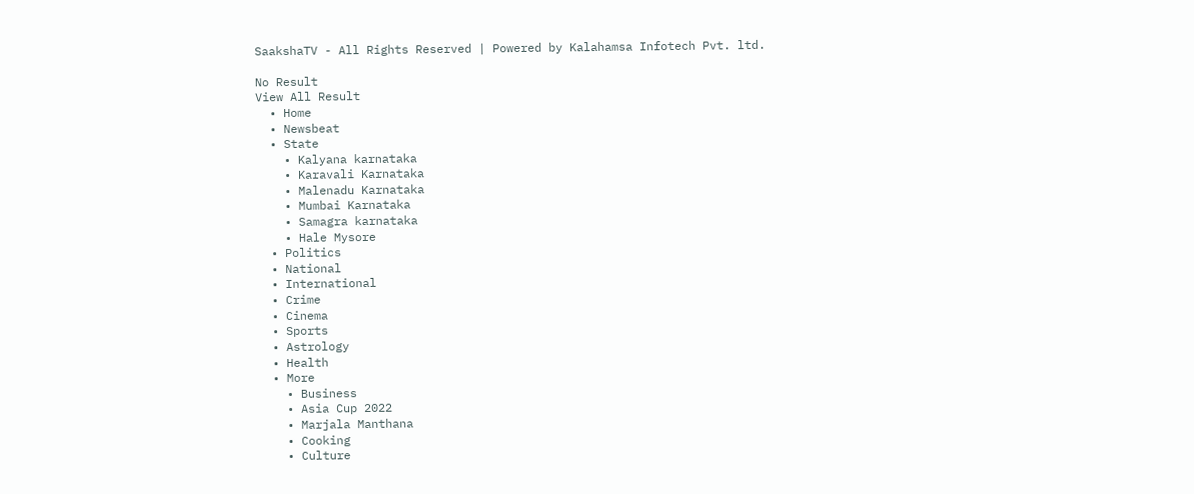SaakshaTV - All Rights Reserved | Powered by Kalahamsa Infotech Pvt. ltd.

No Result
View All Result
  • Home
  • Newsbeat
  • State
    • Kalyana karnataka
    • Karavali Karnataka
    • Malenadu Karnataka
    • Mumbai Karnataka
    • Samagra karnataka
    • Hale Mysore
  • Politics
  • National
  • International
  • Crime
  • Cinema
  • Sports
  • Astrology
  • Health
  • More
    • Business
    • Asia Cup 2022
    • Marjala Manthana
    • Cooking
    • Culture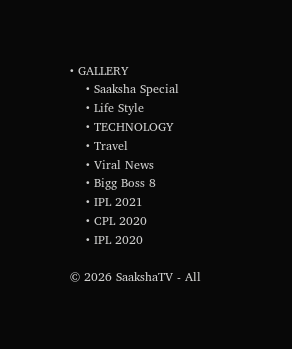• GALLERY
    • Saaksha Special
    • Life Style
    • TECHNOLOGY
    • Travel
    • Viral News
    • Bigg Boss 8
    • IPL 2021
    • CPL 2020
    • IPL 2020

© 2026 SaakshaTV - All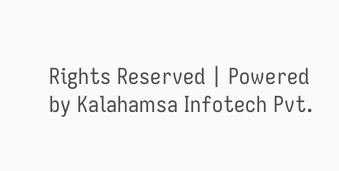Rights Reserved | Powered by Kalahamsa Infotech Pvt.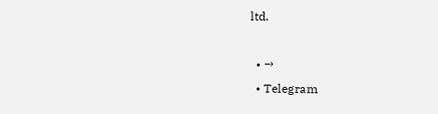ltd.

  • →
  • Telegram